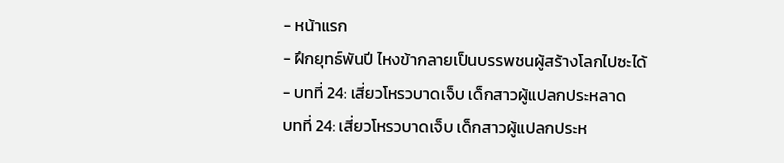- หน้าแรก
- ฝึกยุทธ์พันปี ไหงข้ากลายเป็นบรรพชนผู้สร้างโลกไปซะได้
- บทที่ 24: เสี่ยวโหรวบาดเจ็บ เด็กสาวผู้แปลกประหลาด
บทที่ 24: เสี่ยวโหรวบาดเจ็บ เด็กสาวผู้แปลกประห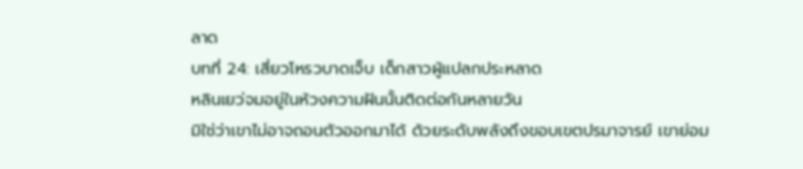ลาด
บทที่ 24: เสี่ยวโหรวบาดเจ็บ เด็กสาวผู้แปลกประหลาด
หลินเยว่จมอยู่ในห้วงความฝันนั้นติดต่อกันหลายวัน
มิใช่ว่าเขาไม่อาจถอนตัวออกมาได้ ด้วยระดับพลังถึงขอบเขตปรมาจารย์ เขาย่อม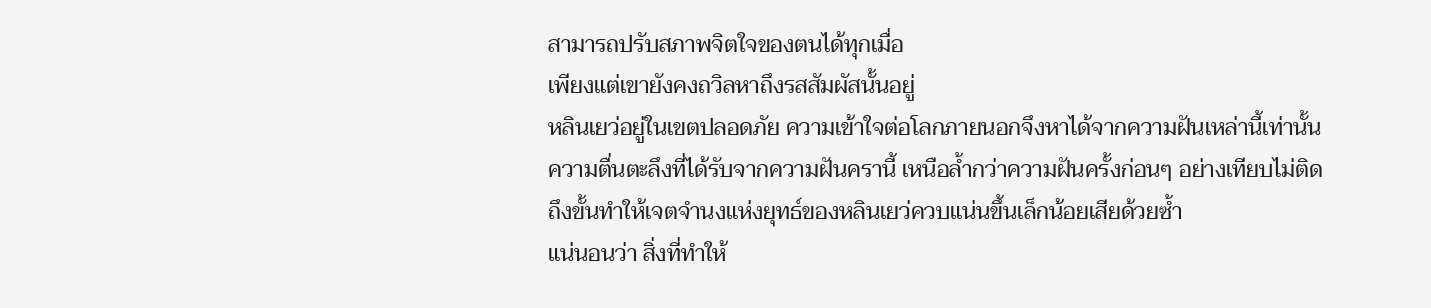สามารถปรับสภาพจิตใจของตนได้ทุกเมื่อ
เพียงแต่เขายังคงถวิลหาถึงรสสัมผัสนั้นอยู่
หลินเยว่อยู่ในเขตปลอดภัย ความเข้าใจต่อโลกภายนอกจึงหาได้จากความฝันเหล่านี้เท่านั้น
ความตื่นตะลึงที่ได้รับจากความฝันครานี้ เหนือล้ำกว่าความฝันครั้งก่อนๆ อย่างเทียบไม่ติด
ถึงขั้นทำให้เจตจำนงแห่งยุทธ์ของหลินเยว่ควบแน่นขึ้นเล็กน้อยเสียด้วยซ้ำ
แน่นอนว่า สิ่งที่ทำให้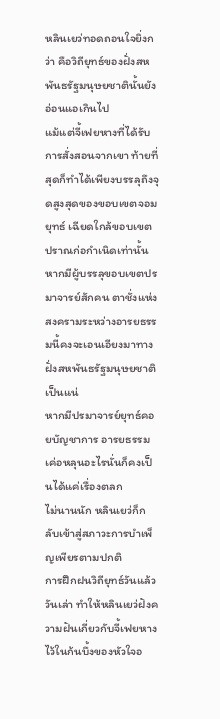หลินเยว่ทอดถอนใจยิ่งกว่า คือวิถียุทธ์ของฝั่งสหพันธรัฐมนุษยชาตินั้นยังอ่อนแอเกินไป
แม้แต่จี้เฟยหางที่ได้รับการสั่งสอนจากเขา ท้ายที่สุดก็ทำได้เพียงบรรลุถึงจุดสูงสุดของขอบเขตจอมยุทธ์ เฉียดใกล้ขอบเขตปราณก่อกำเนิดเท่านั้น
หากมีผู้บรรลุขอบเขตปรมาจารย์สักคน ตาชั่งแห่งสงครามระหว่างอารยธรรมนี้คงจะเอนเอียงมาทางฝั่งสหพันธรัฐมนุษยชาติเป็นแน่
หากมีปรมาจารย์ยุทธ์คอยบัญชาการ อารยธรรมเค่อหลุนอะไรนั่นก็คงเป็นได้แค่เรื่องตลก
ไม่นานนัก หลินเยว่ก็กลับเข้าสู่สภาวะการบำเพ็ญเพียรตามปกติ
การฝึกฝนวิถียุทธ์วันแล้ววันเล่า ทำให้หลินเยว่ฝังความฝันเกี่ยวกับจี้เฟยหางไว้ในก้นบึ้งของหัวใจอ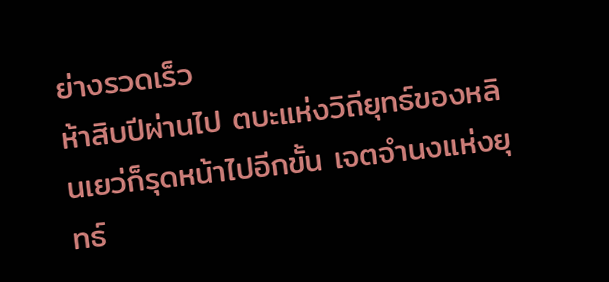ย่างรวดเร็ว
ห้าสิบปีผ่านไป ตบะแห่งวิถียุทธ์ของหลินเยว่ก็รุดหน้าไปอีกขั้น เจตจำนงแห่งยุทธ์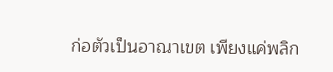ก่อตัวเป็นอาณาเขต เพียงแค่พลิก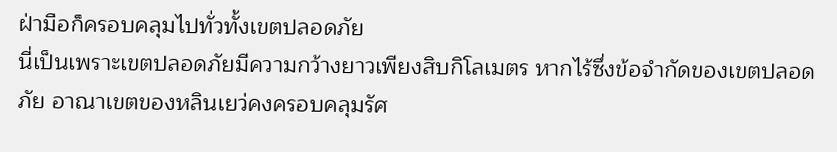ฝ่ามือก็ครอบคลุมไปทั่วทั้งเขตปลอดภัย
นี่เป็นเพราะเขตปลอดภัยมีความกว้างยาวเพียงสิบกิโลเมตร หากไร้ซึ่งข้อจำกัดของเขตปลอดภัย อาณาเขตของหลินเยว่คงครอบคลุมรัศ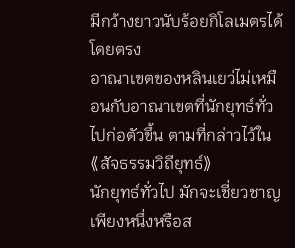มีกว้างยาวนับร้อยกิโลเมตรได้โดยตรง
อาณาเขตของหลินเยว่ไม่เหมือนกับอาณาเขตที่นักยุทธ์ทั่วไปก่อตัวขึ้น ตามที่กล่าวไว้ใน《สัจธรรมวิถียุทธ์》
นักยุทธ์ทั่วไป มักจะเชี่ยวชาญเพียงหนึ่งหรือส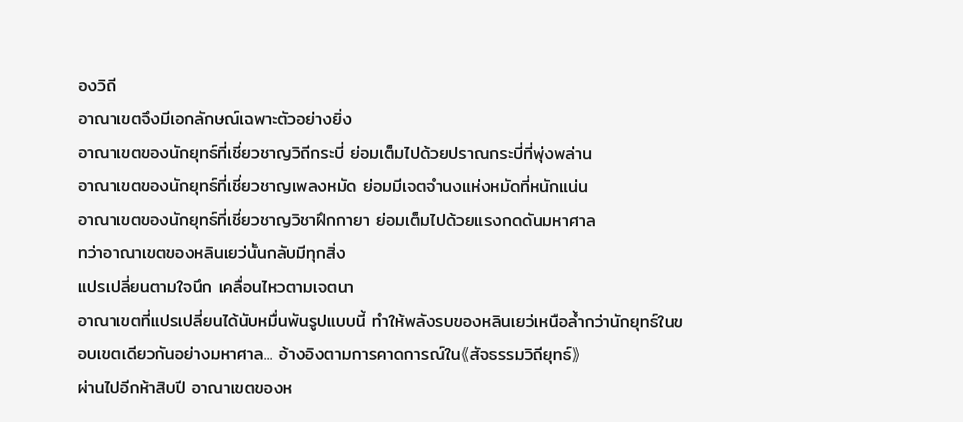องวิถี
อาณาเขตจึงมีเอกลักษณ์เฉพาะตัวอย่างยิ่ง
อาณาเขตของนักยุทธ์ที่เชี่ยวชาญวิถีกระบี่ ย่อมเต็มไปด้วยปราณกระบี่ที่พุ่งพล่าน
อาณาเขตของนักยุทธ์ที่เชี่ยวชาญเพลงหมัด ย่อมมีเจตจำนงแห่งหมัดที่หนักแน่น
อาณาเขตของนักยุทธ์ที่เชี่ยวชาญวิชาฝึกกายา ย่อมเต็มไปด้วยแรงกดดันมหาศาล
ทว่าอาณาเขตของหลินเยว่นั้นกลับมีทุกสิ่ง
แปรเปลี่ยนตามใจนึก เคลื่อนไหวตามเจตนา
อาณาเขตที่แปรเปลี่ยนได้นับหมื่นพันรูปแบบนี้ ทำให้พลังรบของหลินเยว่เหนือล้ำกว่านักยุทธ์ในขอบเขตเดียวกันอย่างมหาศาล... อ้างอิงตามการคาดการณ์ใน《สัจธรรมวิถียุทธ์》
ผ่านไปอีกห้าสิบปี อาณาเขตของห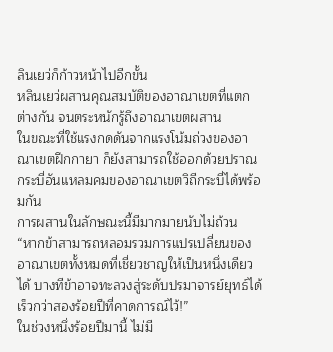ลินเยว่ก็ก้าวหน้าไปอีกขั้น
หลินเยว่ผสานคุณสมบัติของอาณาเขตที่แตกต่างกัน จนตระหนักรู้ถึงอาณาเขตผสาน
ในขณะที่ใช้แรงกดดันจากแรงโน้มถ่วงของอาณาเขตฝึกกายา ก็ยังสามารถใช้ออกด้วยปราณกระบี่อันแหลมคมของอาณาเขตวิถีกระบี่ได้พร้อมกัน
การผสานในลักษณะนี้มีมากมายนับไม่ถ้วน
“หากข้าสามารถหลอมรวมการแปรเปลี่ยนของอาณาเขตทั้งหมดที่เชี่ยวชาญให้เป็นหนึ่งเดียวได้ บางทีข้าอาจทะลวงสู่ระดับปรมาจารย์ยุทธ์ได้เร็วกว่าสองร้อยปีที่คาดการณ์ไว้!”
ในช่วงหนึ่งร้อยปีมานี้ ไม่มี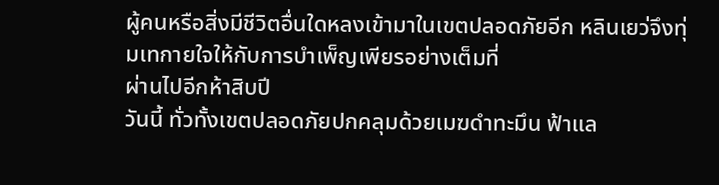ผู้คนหรือสิ่งมีชีวิตอื่นใดหลงเข้ามาในเขตปลอดภัยอีก หลินเยว่จึงทุ่มเทกายใจให้กับการบำเพ็ญเพียรอย่างเต็มที่
ผ่านไปอีกห้าสิบปี
วันนี้ ทั่วทั้งเขตปลอดภัยปกคลุมด้วยเมฆดำทะมึน ฟ้าแล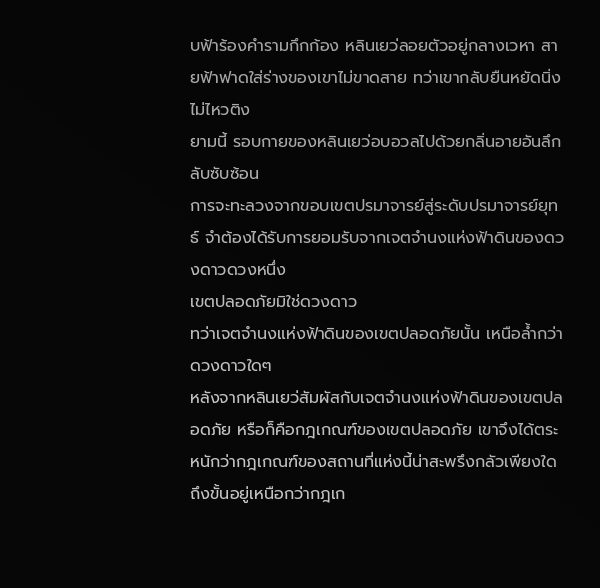บฟ้าร้องคำรามกึกก้อง หลินเยว่ลอยตัวอยู่กลางเวหา สายฟ้าฟาดใส่ร่างของเขาไม่ขาดสาย ทว่าเขากลับยืนหยัดนิ่งไม่ไหวติง
ยามนี้ รอบกายของหลินเยว่อบอวลไปด้วยกลิ่นอายอันลึกลับซับซ้อน
การจะทะลวงจากขอบเขตปรมาจารย์สู่ระดับปรมาจารย์ยุทธ์ จำต้องได้รับการยอมรับจากเจตจำนงแห่งฟ้าดินของดวงดาวดวงหนึ่ง
เขตปลอดภัยมิใช่ดวงดาว
ทว่าเจตจำนงแห่งฟ้าดินของเขตปลอดภัยนั้น เหนือล้ำกว่าดวงดาวใดๆ
หลังจากหลินเยว่สัมผัสกับเจตจำนงแห่งฟ้าดินของเขตปลอดภัย หรือก็คือกฎเกณฑ์ของเขตปลอดภัย เขาจึงได้ตระหนักว่ากฎเกณฑ์ของสถานที่แห่งนี้น่าสะพรึงกลัวเพียงใด
ถึงขั้นอยู่เหนือกว่ากฎเก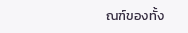ณฑ์ของทั้ง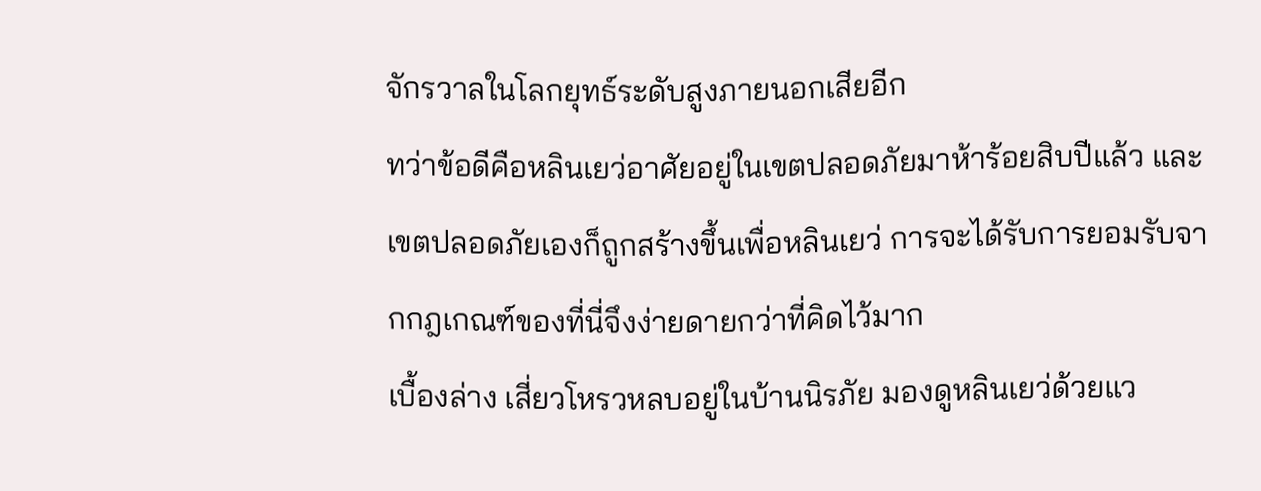จักรวาลในโลกยุทธ์ระดับสูงภายนอกเสียอีก
ทว่าข้อดีคือหลินเยว่อาศัยอยู่ในเขตปลอดภัยมาห้าร้อยสิบปีแล้ว และเขตปลอดภัยเองก็ถูกสร้างขึ้นเพื่อหลินเยว่ การจะได้รับการยอมรับจากกฎเกณฑ์ของที่นี่จึงง่ายดายกว่าที่คิดไว้มาก
เบื้องล่าง เสี่ยวโหรวหลบอยู่ในบ้านนิรภัย มองดูหลินเยว่ด้วยแว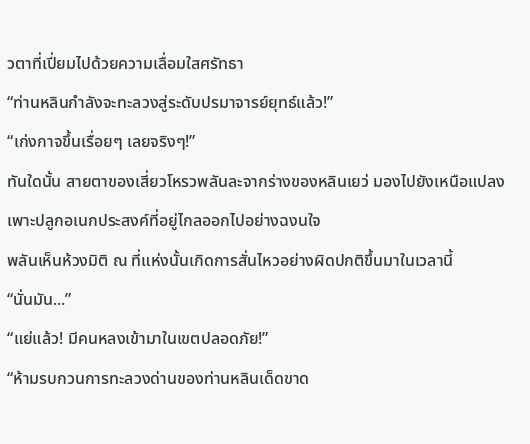วตาที่เปี่ยมไปด้วยความเลื่อมใสศรัทธา
“ท่านหลินกำลังจะทะลวงสู่ระดับปรมาจารย์ยุทธ์แล้ว!”
“เก่งกาจขึ้นเรื่อยๆ เลยจริงๆ!”
ทันใดนั้น สายตาของเสี่ยวโหรวพลันละจากร่างของหลินเยว่ มองไปยังเหนือแปลงเพาะปลูกอเนกประสงค์ที่อยู่ไกลออกไปอย่างฉงนใจ
พลันเห็นห้วงมิติ ณ ที่แห่งนั้นเกิดการสั่นไหวอย่างผิดปกติขึ้นมาในเวลานี้
“นั่นมัน...”
“แย่แล้ว! มีคนหลงเข้ามาในเขตปลอดภัย!”
“ห้ามรบกวนการทะลวงด่านของท่านหลินเด็ดขาด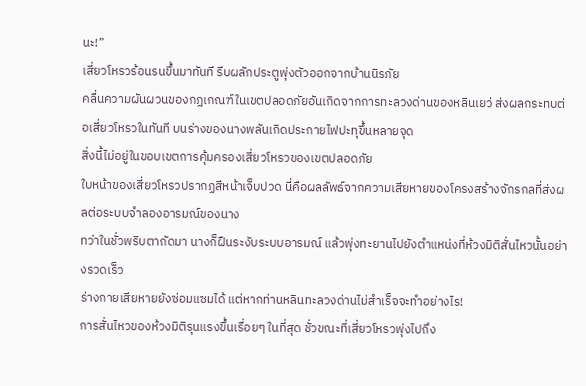นะ!”
เสี่ยวโหรวร้อนรนขึ้นมาทันที รีบผลักประตูพุ่งตัวออกจากบ้านนิรภัย
คลื่นความผันผวนของกฎเกณฑ์ในเขตปลอดภัยอันเกิดจากการทะลวงด่านของหลินเยว่ ส่งผลกระทบต่อเสี่ยวโหรวในทันที บนร่างของนางพลันเกิดประกายไฟปะทุขึ้นหลายจุด
สิ่งนี้ไม่อยู่ในขอบเขตการคุ้มครองเสี่ยวโหรวของเขตปลอดภัย
ใบหน้าของเสี่ยวโหรวปรากฏสีหน้าเจ็บปวด นี่คือผลลัพธ์จากความเสียหายของโครงสร้างจักรกลที่ส่งผลต่อระบบจำลองอารมณ์ของนาง
ทว่าในชั่วพริบตาถัดมา นางก็ฝืนระงับระบบอารมณ์ แล้วพุ่งทะยานไปยังตำแหน่งที่ห้วงมิติสั่นไหวนั้นอย่างรวดเร็ว
ร่างกายเสียหายยังซ่อมแซมได้ แต่หากท่านหลินทะลวงด่านไม่สำเร็จจะทำอย่างไร!
การสั่นไหวของห้วงมิติรุนแรงขึ้นเรื่อยๆ ในที่สุด ชั่วขณะที่เสี่ยวโหรวพุ่งไปถึง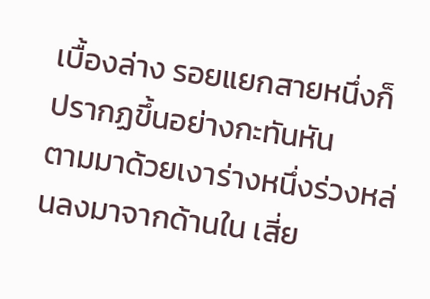เบื้องล่าง รอยแยกสายหนึ่งก็ปรากฏขึ้นอย่างกะทันหัน
ตามมาด้วยเงาร่างหนึ่งร่วงหล่นลงมาจากด้านใน เสี่ย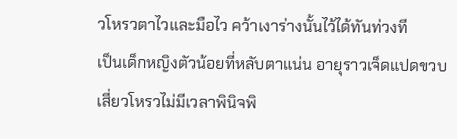วโหรวตาไวและมือไว คว้าเงาร่างนั้นไว้ได้ทันท่วงที
เป็นเด็กหญิงตัวน้อยที่หลับตาแน่น อายุราวเจ็ดแปดขวบ
เสี่ยวโหรวไม่มีเวลาพินิจพิ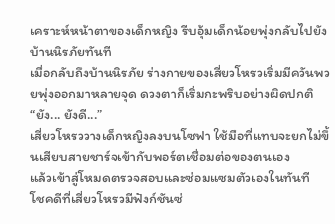เคราะห์หน้าตาของเด็กหญิง รีบอุ้มเด็กน้อยพุ่งกลับไปยังบ้านนิรภัยทันที
เมื่อกลับถึงบ้านนิรภัย ร่างกายของเสี่ยวโหรวเริ่มมีควันพวยพุ่งออกมาหลายจุด ดวงตาก็เริ่มกะพริบอย่างผิดปกติ
“ยัง... ยังดี...”
เสี่ยวโหรววางเด็กหญิงลงบนโซฟา ใช้มือที่แทบจะยกไม่ขึ้นเสียบสายชาร์จเข้ากับพอร์ตเชื่อมต่อของตนเอง
แล้วเข้าสู่โหมดตรวจสอบและซ่อมแซมตัวเองในทันที
โชคดีที่เสี่ยวโหรวมีฟังก์ชันซ่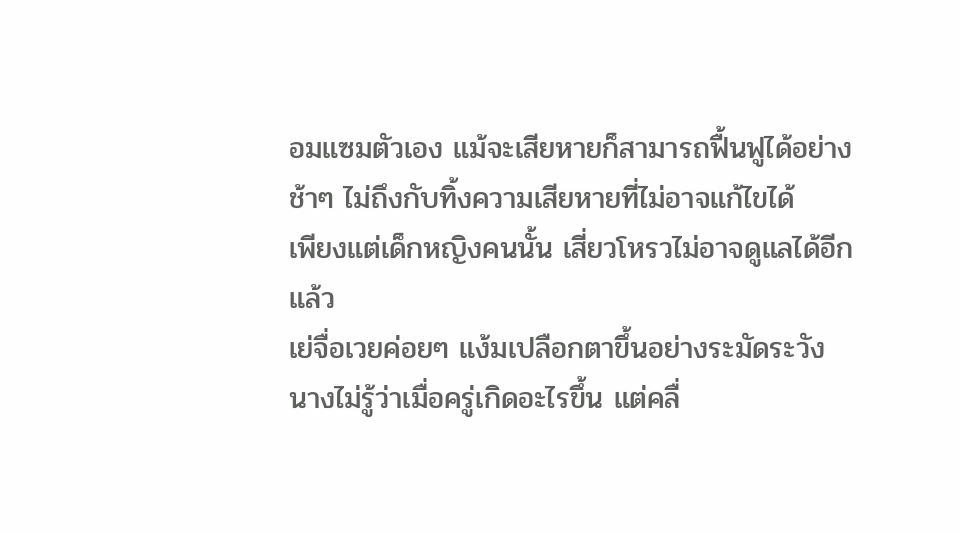อมแซมตัวเอง แม้จะเสียหายก็สามารถฟื้นฟูได้อย่างช้าๆ ไม่ถึงกับทิ้งความเสียหายที่ไม่อาจแก้ไขได้
เพียงแต่เด็กหญิงคนนั้น เสี่ยวโหรวไม่อาจดูแลได้อีกแล้ว
เย่จื่อเวยค่อยๆ แง้มเปลือกตาขึ้นอย่างระมัดระวัง
นางไม่รู้ว่าเมื่อครู่เกิดอะไรขึ้น แต่คลื่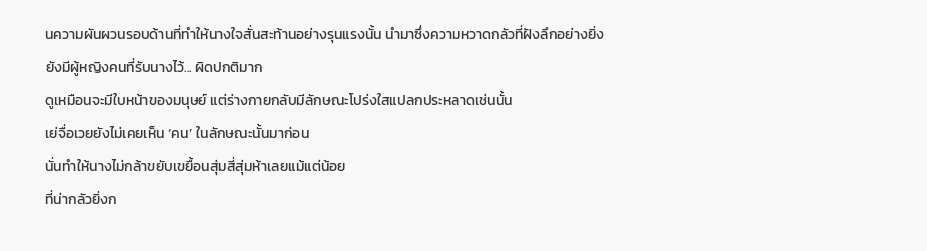นความผันผวนรอบด้านที่ทำให้นางใจสั่นสะท้านอย่างรุนแรงนั้น นำมาซึ่งความหวาดกลัวที่ฝังลึกอย่างยิ่ง
ยังมีผู้หญิงคนที่รับนางไว้... ผิดปกติมาก
ดูเหมือนจะมีใบหน้าของมนุษย์ แต่ร่างกายกลับมีลักษณะโปร่งใสแปลกประหลาดเช่นนั้น
เย่จื่อเวยยังไม่เคยเห็น ‘คน’ ในลักษณะนั้นมาก่อน
นั่นทำให้นางไม่กล้าขยับเขยื้อนสุ่มสี่สุ่มห้าเลยแม้แต่น้อย
ที่น่ากลัวยิ่งก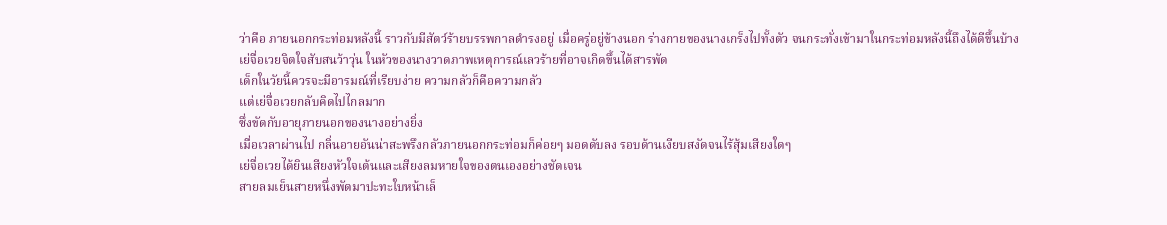ว่าคือ ภายนอกกระท่อมหลังนี้ ราวกับมีสัตว์ร้ายบรรพกาลดำรงอยู่ เมื่อครู่อยู่ข้างนอก ร่างกายของนางเกร็งไปทั้งตัว จนกระทั่งเข้ามาในกระท่อมหลังนี้ถึงได้ดีขึ้นบ้าง
เย่จื่อเวยจิตใจสับสนว้าวุ่น ในหัวของนางวาดภาพเหตุการณ์เลวร้ายที่อาจเกิดขึ้นได้สารพัด
เด็กในวัยนี้ควรจะมีอารมณ์ที่เรียบง่าย ความกลัวก็คือความกลัว
แต่เย่จื่อเวยกลับคิดไปไกลมาก
ซึ่งขัดกับอายุภายนอกของนางอย่างยิ่ง
เมื่อเวลาผ่านไป กลิ่นอายอันน่าสะพรึงกลัวภายนอกกระท่อมก็ค่อยๆ มอดดับลง รอบด้านเงียบสงัดจนไร้สุ้มเสียงใดๆ
เย่จื่อเวยได้ยินเสียงหัวใจเต้นและเสียงลมหายใจของตนเองอย่างชัดเจน
สายลมเย็นสายหนึ่งพัดมาปะทะใบหน้าเล็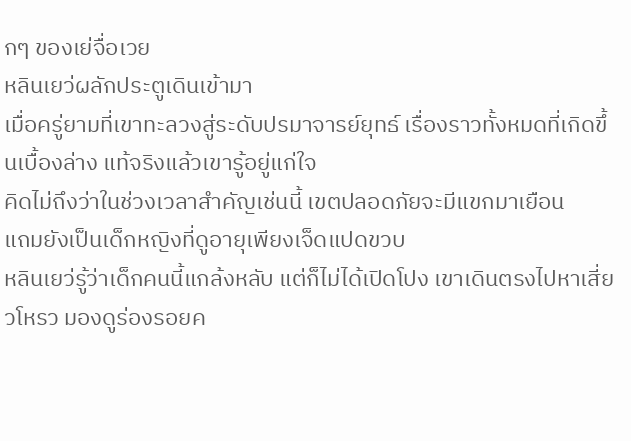กๆ ของเย่จื่อเวย
หลินเยว่ผลักประตูเดินเข้ามา
เมื่อครู่ยามที่เขาทะลวงสู่ระดับปรมาจารย์ยุทธ์ เรื่องราวทั้งหมดที่เกิดขึ้นเบื้องล่าง แท้จริงแล้วเขารู้อยู่แก่ใจ
คิดไม่ถึงว่าในช่วงเวลาสำคัญเช่นนี้ เขตปลอดภัยจะมีแขกมาเยือน
แถมยังเป็นเด็กหญิงที่ดูอายุเพียงเจ็ดแปดขวบ
หลินเยว่รู้ว่าเด็กคนนี้แกล้งหลับ แต่ก็ไม่ได้เปิดโปง เขาเดินตรงไปหาเสี่ยวโหรว มองดูร่องรอยค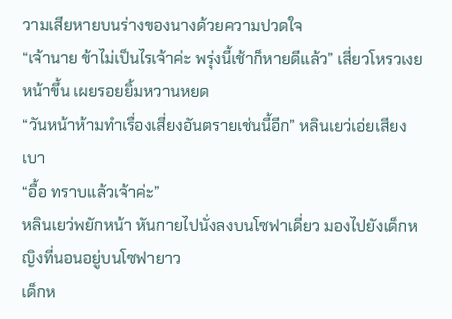วามเสียหายบนร่างของนางด้วยความปวดใจ
“เจ้านาย ข้าไม่เป็นไรเจ้าค่ะ พรุ่งนี้เช้าก็หายดีแล้ว” เสี่ยวโหรวเงยหน้าขึ้น เผยรอยยิ้มหวานหยด
“วันหน้าห้ามทำเรื่องเสี่ยงอันตรายเช่นนี้อีก” หลินเยว่เอ่ยเสียงเบา
“อื้อ ทราบแล้วเจ้าค่ะ”
หลินเยว่พยักหน้า หันกายไปนั่งลงบนโซฟาเดี่ยว มองไปยังเด็กหญิงที่นอนอยู่บนโซฟายาว
เด็กห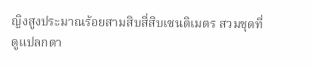ญิงสูงประมาณร้อยสามสิบสี่สิบเซนติเมตร สวมชุดที่ดูแปลกตา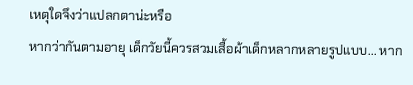เหตุใดจึงว่าแปลกตาน่ะหรือ
หากว่ากันตามอายุ เด็กวัยนี้ควรสวมเสื้อผ้าเด็กหลากหลายรูปแบบ... หาก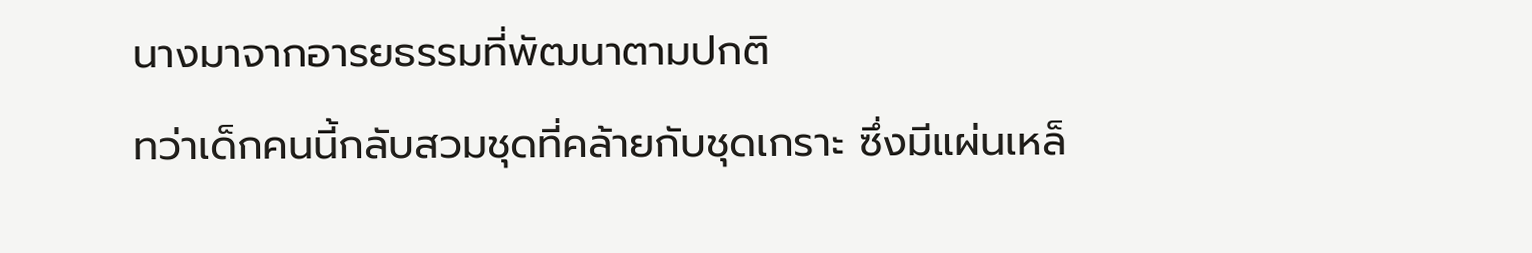นางมาจากอารยธรรมที่พัฒนาตามปกติ
ทว่าเด็กคนนี้กลับสวมชุดที่คล้ายกับชุดเกราะ ซึ่งมีแผ่นเหล็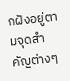กฝังอยู่ตามจุดสำคัญต่างๆ